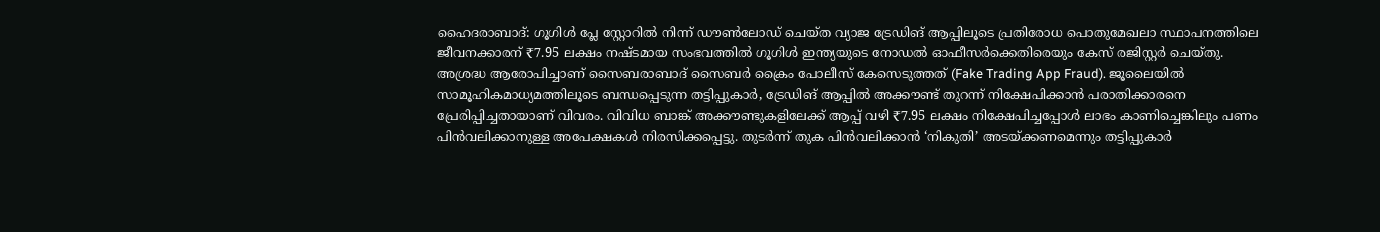ഹൈദരാബാദ്: ഗൂഗിൾ പ്ലേ സ്റ്റോറിൽ നിന്ന് ഡൗൺലോഡ് ചെയ്ത വ്യാജ ട്രേഡിങ് ആപ്പിലൂടെ പ്രതിരോധ പൊതുമേഖലാ സ്ഥാപനത്തിലെ ജീവനക്കാരന് ₹7.95 ലക്ഷം നഷ്ടമായ സംഭവത്തിൽ ഗൂഗിൾ ഇന്ത്യയുടെ നോഡൽ ഓഫീസർക്കെതിരെയും കേസ് രജിസ്റ്റർ ചെയ്തു. അശ്രദ്ധ ആരോപിച്ചാണ് സൈബരാബാദ് സൈബർ ക്രൈം പോലീസ് കേസെടുത്തത് (Fake Trading App Fraud). ജൂലൈയിൽ സാമൂഹികമാധ്യമത്തിലൂടെ ബന്ധപ്പെടുന്ന തട്ടിപ്പുകാർ, ട്രേഡിങ് ആപ്പിൽ അക്കൗണ്ട് തുറന്ന് നിക്ഷേപിക്കാൻ പരാതിക്കാരനെ പ്രേരിപ്പിച്ചതായാണ് വിവരം. വിവിധ ബാങ്ക് അക്കൗണ്ടുകളിലേക്ക് ആപ്പ് വഴി ₹7.95 ലക്ഷം നിക്ഷേപിച്ചപ്പോൾ ലാഭം കാണിച്ചെങ്കിലും പണം പിൻവലിക്കാനുള്ള അപേക്ഷകൾ നിരസിക്കപ്പെട്ടു. തുടർന്ന് തുക പിൻവലിക്കാൻ ‘നികുതി’ അടയ്ക്കണമെന്നും തട്ടിപ്പുകാർ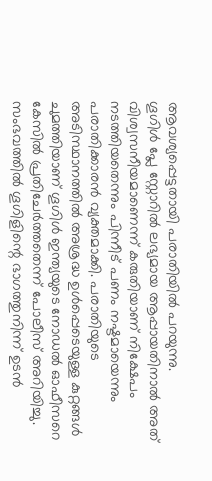ആവശ്യപ്പെട്ടതായി പരാതിയിൽ പറയുന്നു.
ഗൂഗിൾ പ്ലേ സ്റ്റോറിൽ ലഭ്യമായ ആപ്പായതിനാൽ അത് വിശ്വസനീയമാണെന്ന് കരുതിയാണ് നിക്ഷേപം നടത്തിയതെന്നും പിന്നീട് പണം നഷ്ടമായെന്നും പരാതിക്കാരൻ വ്യക്തമാക്കി. പരാതിയുടെ അടിസ്ഥാനത്തിൽ അശ്രദ്ധ ഉൾപ്പെടെയുള്ള കുറ്റങ്ങൾ ചുമത്തിയാണ് ഗൂഗിൾ ഇന്ത്യയുടെ നോഡൽ ഓഫീസറെ കേസിൽ പ്രതിചേർത്തതെന്ന് പോലീസ് അറിയിച്ചു. സംഭവത്തിൽ ഗൂഗിളിന്റെ ഭാഗത്തുനിന്ന് ഉടൻ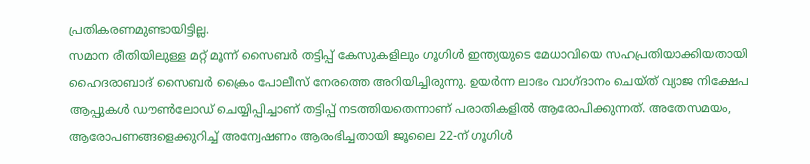പ്രതികരണമുണ്ടായിട്ടില്ല.
സമാന രീതിയിലുള്ള മറ്റ് മൂന്ന് സൈബർ തട്ടിപ്പ് കേസുകളിലും ഗൂഗിൾ ഇന്ത്യയുടെ മേധാവിയെ സഹപ്രതിയാക്കിയതായി ഹൈദരാബാദ് സൈബർ ക്രൈം പോലീസ് നേരത്തെ അറിയിച്ചിരുന്നു. ഉയർന്ന ലാഭം വാഗ്ദാനം ചെയ്ത് വ്യാജ നിക്ഷേപ ആപ്പുകൾ ഡൗൺലോഡ് ചെയ്യിപ്പിച്ചാണ് തട്ടിപ്പ് നടത്തിയതെന്നാണ് പരാതികളിൽ ആരോപിക്കുന്നത്. അതേസമയം, ആരോപണങ്ങളെക്കുറിച്ച് അന്വേഷണം ആരംഭിച്ചതായി ജൂലൈ 22-ന് ഗൂഗിൾ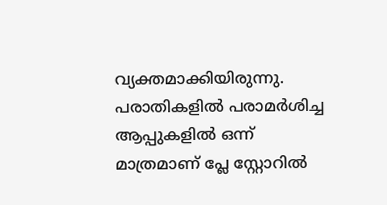വ്യക്തമാക്കിയിരുന്നു. പരാതികളിൽ പരാമർശിച്ച ആപ്പുകളിൽ ഒന്ന് മാത്രമാണ് പ്ലേ സ്റ്റോറിൽ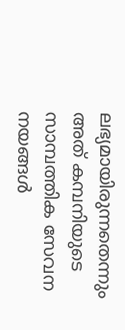ലഭ്യമായിരുന്നതെന്നും അത് കമ്പനിയുടെ സാമ്പത്തിക സേവന നയങ്ങൾ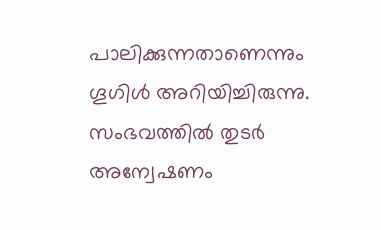പാലിക്കുന്നതാണെന്നും ഗൂഗിൾ അറിയിച്ചിരുന്നു. സംഭവത്തിൽ തുടർ അന്വേഷണം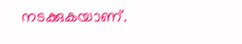നടക്കുകയാണ്.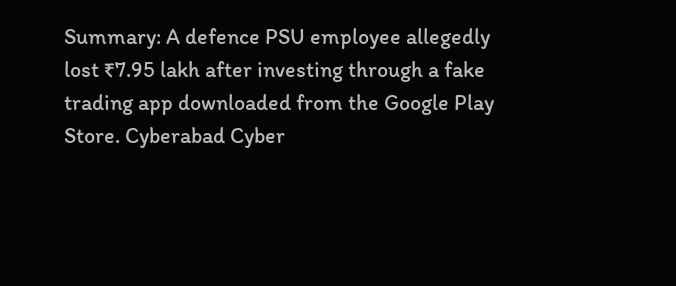Summary: A defence PSU employee allegedly lost ₹7.95 lakh after investing through a fake trading app downloaded from the Google Play Store. Cyberabad Cyber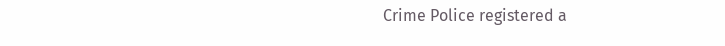Crime Police registered a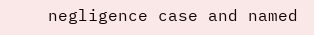negligence case and named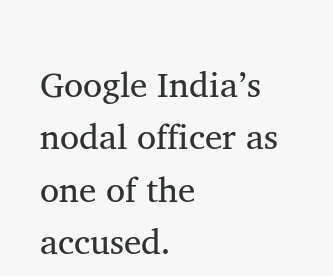Google India’s nodal officer as one of the accused.